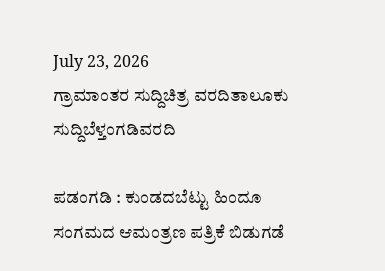July 23, 2026
ಗ್ರಾಮಾಂತರ ಸುದ್ದಿಚಿತ್ರ ವರದಿತಾಲೂಕು ಸುದ್ದಿಬೆಳ್ತಂಗಡಿವರದಿ

ಪಡಂಗಡಿ : ಕುಂಡದಬೆಟ್ಟು ಹಿಂದೂ ಸಂಗಮದ ಆಮಂತ್ರಣ ಪತ್ರಿಕೆ ಬಿಡುಗಡೆ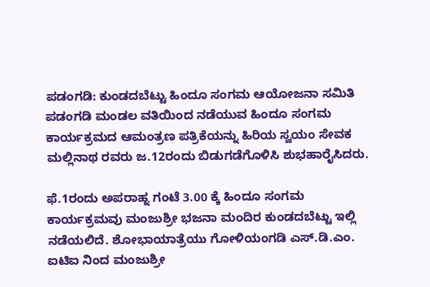ಪಡಂಗಡಿ: ಕುಂಡದಬೆಟ್ಟು ಹಿಂದೂ ಸಂಗಮ ಆಯೋಜನಾ ಸಮಿತಿ ಪಡಂಗಡಿ ಮಂಡಲ ವತಿಯಿಂದ ನಡೆಯುವ ಹಿಂದೂ ಸಂಗಮ ಕಾರ್ಯಕ್ರಮದ ಆಮಂತ್ರಣ ಪತ್ರಿಕೆಯನ್ನು ಹಿರಿಯ ಸ್ವಯಂ ಸೇವಕ ಮಲ್ಲಿನಾಥ ರವರು ಜ.12ರಂದು ಬಿಡುಗಡೆಗೊಳಿಸಿ ಶುಭಹಾರೈಸಿದರು.

ಫೆ.1ರಂದು ಅಪರಾಹ್ನ ಗಂಟೆ 3.00 ಕ್ಕೆ ಹಿಂದೂ ಸಂಗಮ ಕಾರ್ಯಕ್ರಮವು ಮಂಜುಶ್ರೀ ಭಜನಾ ಮಂದಿರ ಕುಂಡದಬೆಟ್ಟು ಇಲ್ಲಿ ನಡೆಯಲಿದೆ. ಶೋಭಾಯಾತ್ರೆಯು ಗೋಳಿಯಂಗಡಿ ಎಸ್.ಡಿ.ಎಂ. ಐಟಿಐ ನಿಂದ ಮಂಜುಶ್ರೀ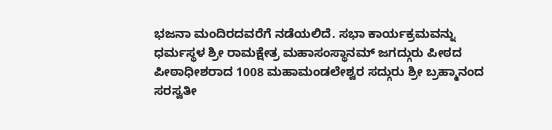ಭಜನಾ ಮಂದಿರದವರೆಗೆ ನಡೆಯಲಿದೆ. ಸಭಾ ಕಾರ್ಯಕ್ರಮವನ್ನು ಧರ್ಮಸ್ಥಳ ಶ್ರೀ ರಾಮಕ್ಷೇತ್ರ ಮಹಾಸಂಸ್ಥಾನಮ್ ಜಗದ್ಗುರು ಪೀಠದ ಪೀಠಾಧೀಶರಾದ 1008 ಮಹಾಮಂಡಲೇಶ್ವರ ಸದ್ಗುರು ಶ್ರೀ ಬ್ರಹ್ಮಾನಂದ ಸರಸ್ವತೀ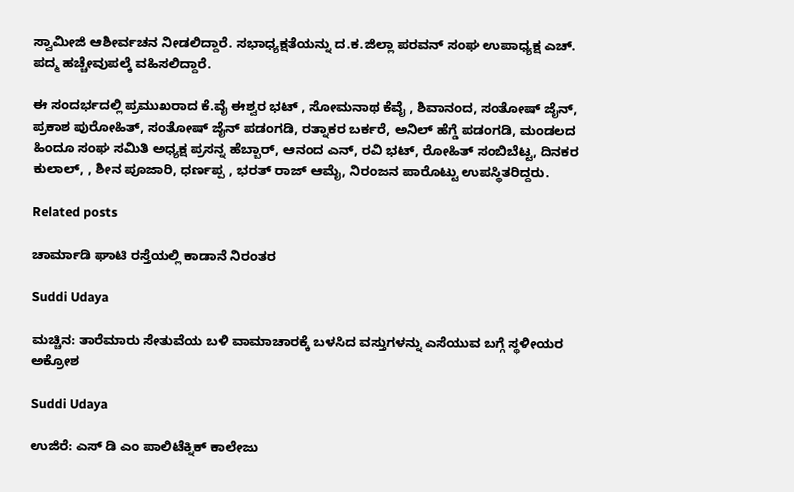ಸ್ವಾಮೀಜಿ ಆಶೀರ್ವಚನ ನೀಡಲಿದ್ದಾರೆ. ಸಭಾಧ್ಯಕ್ಷತೆಯನ್ನು ದ.ಕ.ಜಿಲ್ಲಾ ಪರವನ್ ಸಂಘ ಉಪಾಧ್ಯಕ್ಷ ಎಚ್. ಪದ್ಮ ಹಚ್ಚೇವುಪಲ್ಕೆ ವಹಿಸಲಿದ್ದಾರೆ.

ಈ ಸಂದರ್ಭದಲ್ಲಿ ಪ್ರಮುಖರಾದ ಕೆ.ವೈ ಈಶ್ವರ ಭಟ್ , ಸೋಮನಾಥ ಕೆವೈ , ಶಿವಾನಂದ, ಸಂತೋಷ್ ಜೈನ್, ಪ್ರಕಾಶ ಪುರೋಹಿತ್, ಸಂತೋಷ್ ಜೈನ್ ಪಡಂಗಡಿ, ರತ್ನಾಕರ ಬರ್ಕರೆ, ಅನಿಲ್ ಹೆಗ್ಡೆ ಪಡಂಗಡಿ, ಮಂಡಲದ ಹಿಂದೂ ಸಂಘ ಸಮಿತಿ ಅಧ್ಯಕ್ಷ ಪ್ರಸನ್ನ ಹೆಬ್ಬಾರ್, ಆನಂದ ಎನ್, ರವಿ ಭಟ್, ರೋಹಿತ್ ಸಂಬಿಬೆಟ್ಟ, ದಿನಕರ ಕುಲಾಲ್, , ಶೀನ ಪೂಜಾರಿ, ಧರ್ಣಪ್ಪ , ಭರತ್ ರಾಜ್ ಆಮೈ, ನಿರಂಜನ ಪಾರೊಟ್ಟು ಉಪಸ್ಥಿತರಿದ್ದರು.

Related posts

ಚಾರ್ಮಾಡಿ ಘಾಟಿ ರಸ್ತೆಯಲ್ಲಿ ಕಾಡಾನೆ ನಿರಂತರ

Suddi Udaya

ಮಚ್ಚಿನ: ತಾರೆಮಾರು ಸೇತುವೆಯ ಬಳಿ ವಾಮಾಚಾರಕ್ಕೆ ಬಳಸಿದ ವಸ್ತುಗಳನ್ನು ಎಸೆಯುವ ಬಗ್ಗೆ ಸ್ಥಳೀಯರ ಅಕ್ರೋಶ

Suddi Udaya

ಉಜಿರೆ: ಎಸ್ ಡಿ ಎಂ ಪಾಲಿಟೆಕ್ನಿಕ್ ಕಾಲೇಜು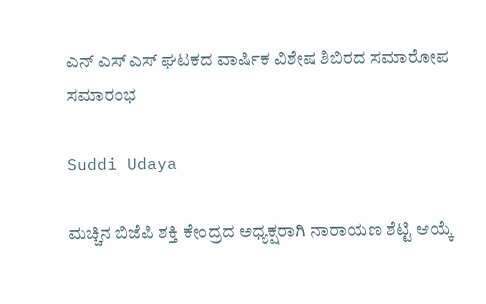ಎನ್ ಎಸ್ ಎಸ್ ಘಟಕದ ವಾರ್ಷಿಕ ವಿಶೇಷ ಶಿಬಿರದ ಸಮಾರೋಪ ಸಮಾರಂಭ

Suddi Udaya

ಮಚ್ಚಿನ ಬಿಜೆಪಿ ಶಕ್ತಿ ಕೇಂದ್ರದ ಅಧ್ಯಕ್ಷರಾಗಿ ನಾರಾಯಣ ಶೆಟ್ಟಿ ಆಯ್ಕೆ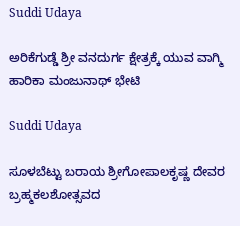Suddi Udaya

ಅರಿಕೆಗುಡ್ಡೆ ಶ್ರೀ ವನದುರ್ಗ ಕ್ಷೇತ್ರಕ್ಕೆ ಯುವ ವಾಗ್ಮಿ ಹಾರಿಕಾ ಮಂಜುನಾಥ್ ಭೇಟಿ

Suddi Udaya

ಸೂಳಬೆಟ್ಟು ಬರಾಯ ಶ್ರೀಗೋಪಾಲಕೃಷ್ಣ ದೇವರ ಬ್ರಹ್ಮಕಲಶೋತ್ಸವದ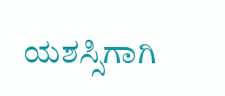ಯಶಸ್ಸಿಗಾಗಿ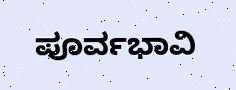ಪೂರ್ವಭಾವಿ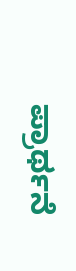ಪ್ರಾರ್ಥನೆ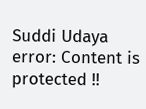Suddi Udaya
error: Content is protected !!